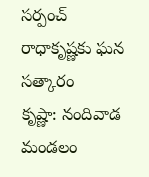సర్పంచ్ రాధాకృష్ణకు ఘన సత్కారం
కృష్ణా: నందివాడ మండలం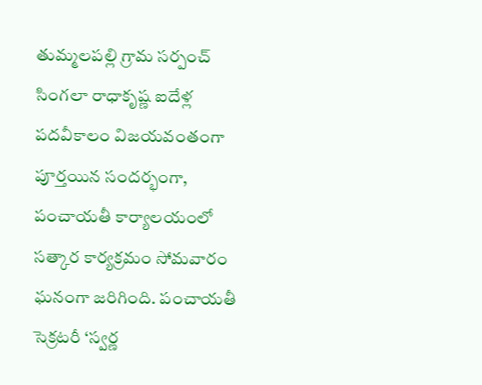తుమ్మలపల్లి గ్రామ సర్పంచ్ సింగలా రాధాకృష్ణ ఐదేళ్ల పదవీకాలం విజయవంతంగా పూర్తయిన సందర్భంగా, పంచాయతీ కార్యాలయంలో సత్కార కార్యక్రమం సోమవారం ఘనంగా జరిగింది. పంచాయతీ సెక్రటరీ ‘స్వర్ణ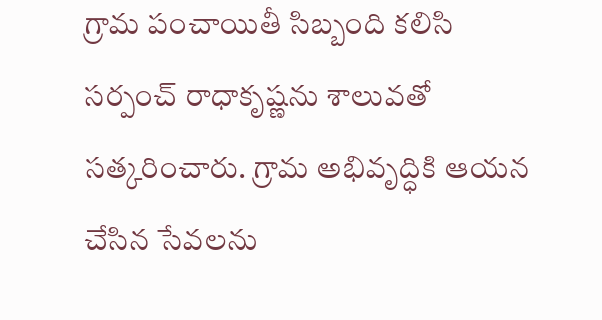గ్రామ పంచాయితీ సిబ్బంది కలిసి సర్పంచ్ రాధాకృష్ణను శాలువతో సత్కరించారు. గ్రామ అభివృద్ధికి ఆయన చేసిన సేవలను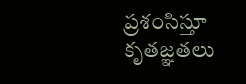ప్రశంసిస్తూ కృతజ్ఞతలు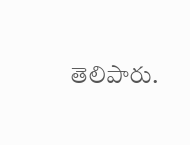తెలిపారు.